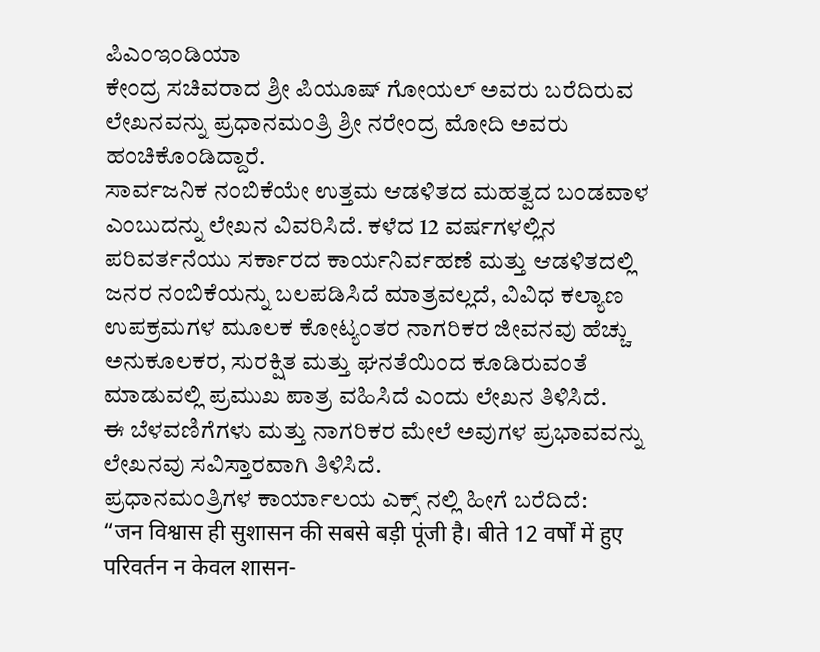ಪಿಎಂಇಂಡಿಯಾ
ಕೇಂದ್ರ ಸಚಿವರಾದ ಶ್ರೀ ಪಿಯೂಷ್ ಗೋಯಲ್ ಅವರು ಬರೆದಿರುವ ಲೇಖನವನ್ನು ಪ್ರಧಾನಮಂತ್ರಿ ಶ್ರೀ ನರೇಂದ್ರ ಮೋದಿ ಅವರು ಹಂಚಿಕೊಂಡಿದ್ದಾರೆ.
ಸಾರ್ವಜನಿಕ ನಂಬಿಕೆಯೇ ಉತ್ತಮ ಆಡಳಿತದ ಮಹತ್ವದ ಬಂಡವಾಳ ಎಂಬುದನ್ನು ಲೇಖನ ವಿವರಿಸಿದೆ. ಕಳೆದ 12 ವರ್ಷಗಳಲ್ಲಿನ ಪರಿವರ್ತನೆಯು ಸರ್ಕಾರದ ಕಾರ್ಯನಿರ್ವಹಣೆ ಮತ್ತು ಆಡಳಿತದಲ್ಲಿ ಜನರ ನಂಬಿಕೆಯನ್ನು ಬಲಪಡಿಸಿದೆ ಮಾತ್ರವಲ್ಲದೆ, ವಿವಿಧ ಕಲ್ಯಾಣ ಉಪಕ್ರಮಗಳ ಮೂಲಕ ಕೋಟ್ಯಂತರ ನಾಗರಿಕರ ಜೀವನವು ಹೆಚ್ಚು ಅನುಕೂಲಕರ, ಸುರಕ್ಷಿತ ಮತ್ತು ಘನತೆಯಿಂದ ಕೂಡಿರುವಂತೆ ಮಾಡುವಲ್ಲಿ ಪ್ರಮುಖ ಪಾತ್ರ ವಹಿಸಿದೆ ಎಂದು ಲೇಖನ ತಿಳಿಸಿದೆ.
ಈ ಬೆಳವಣಿಗೆಗಳು ಮತ್ತು ನಾಗರಿಕರ ಮೇಲೆ ಅವುಗಳ ಪ್ರಭಾವವನ್ನು ಲೇಖನವು ಸವಿಸ್ತಾರವಾಗಿ ತಿಳಿಸಿದೆ.
ಪ್ರಧಾನಮಂತ್ರಿಗಳ ಕಾರ್ಯಾಲಯ ಎಕ್ಸ್ ನಲ್ಲಿ ಹೀಗೆ ಬರೆದಿದೆ:
“जन विश्वास ही सुशासन की सबसे बड़ी पूंजी है। बीते 12 वर्षों में हुए परिवर्तन न केवल शासन-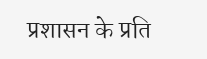प्रशासन के प्रति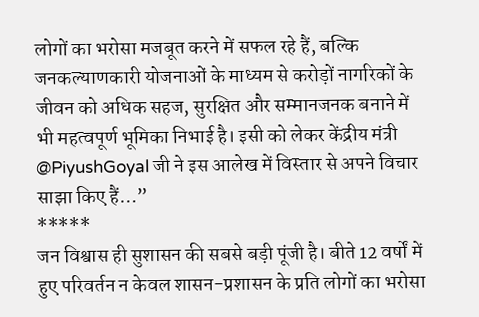लोगों का भरोसा मजबूत करने में सफल रहे हैं, बल्कि जनकल्याणकारी योजनाओं के माध्यम से करोड़ों नागरिकों के जीवन को अधिक सहज, सुरक्षित और सम्मानजनक बनाने में भी महत्वपूर्ण भूमिका निभाई है। इसी को लेकर केंद्रीय मंत्री @PiyushGoyal जी ने इस आलेख में विस्तार से अपने विचार साझा किए हैं…”
*****
जन विश्वास ही सुशासन की सबसे बड़ी पूंजी है। बीते 12 वर्षों में हुए परिवर्तन न केवल शासन-प्रशासन के प्रति लोगों का भरोसा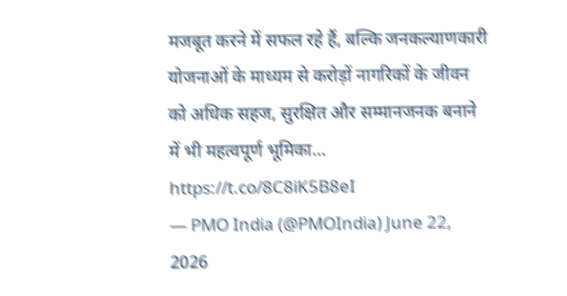मजबूत करने में सफल रहे हैं, बल्कि जनकल्याणकारी योजनाओं के माध्यम से करोड़ों नागरिकों के जीवन को अधिक सहज, सुरक्षित और सम्मानजनक बनाने में भी महत्वपूर्ण भूमिका… https://t.co/8C8iK5B8eI
— PMO India (@PMOIndia) June 22, 2026